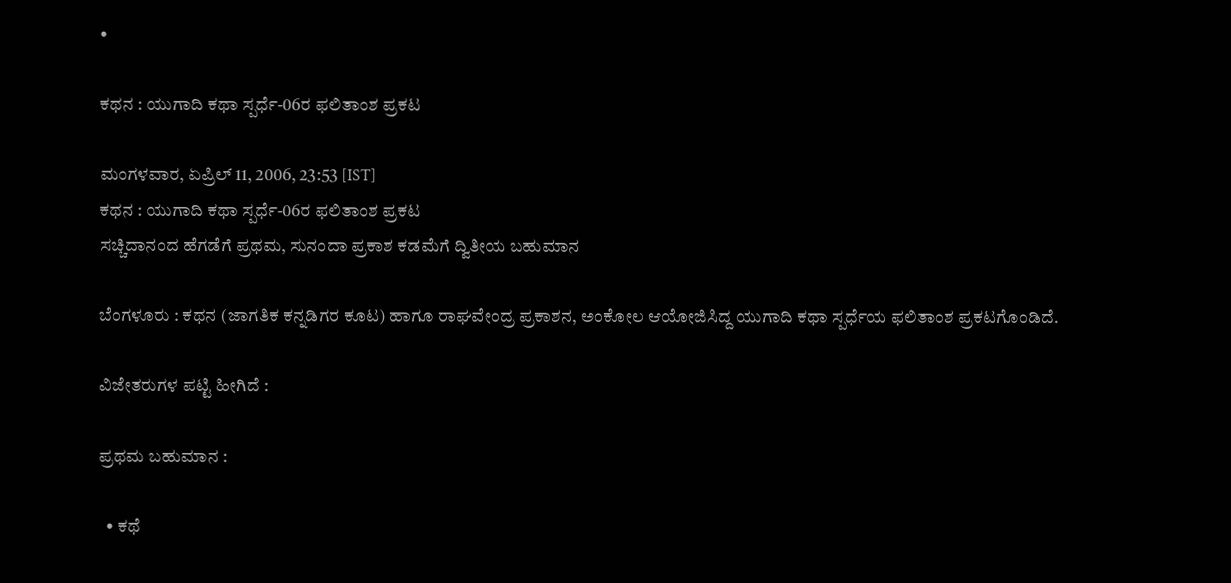•

ಕಥನ : ಯುಗಾದಿ ಕಥಾ ಸ್ಪರ್ಧೆ-06ರ ಫಲಿತಾಂಶ ಪ್ರಕಟ

ಮಂಗಳವಾರ, ಏಪ್ರಿಲ್ 11, 2006, 23:53 [IST]
ಕಥನ : ಯುಗಾದಿ ಕಥಾ ಸ್ಪರ್ಧೆ-06ರ ಫಲಿತಾಂಶ ಪ್ರಕಟ
ಸಚ್ಚಿದಾನಂದ ಹೆಗಡೆಗೆ ಪ್ರಥಮ, ಸುನಂದಾ ಪ್ರಕಾಶ ಕಡಮೆಗೆ ದ್ವಿತೀಯ ಬಹುಮಾನ

ಬೆಂಗಳೂರು : ಕಥನ (ಜಾಗತಿಕ ಕನ್ನಡಿಗರ ಕೂಟ) ಹಾಗೂ ರಾಘವೇಂದ್ರ ಪ್ರಕಾಶನ, ಅಂಕೋಲ ಆಯೋಜಿಸಿದ್ದ ಯುಗಾದಿ ಕಥಾ ಸ್ಪರ್ಧೆಯ ಫಲಿತಾಂಶ ಪ್ರಕಟಗೊಂಡಿದೆ.

ವಿಜೇತರುಗಳ ಪಟ್ಟಿ ಹೀಗಿದೆ :

ಪ್ರಥಮ ಬಹುಮಾನ :

  • ಕಥೆ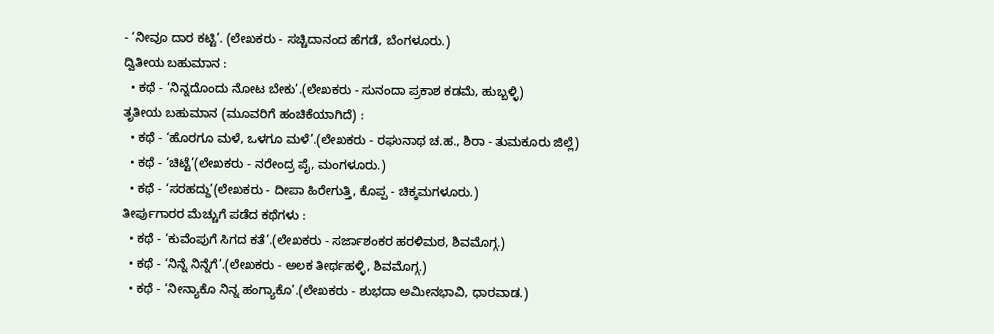- ‘ನೀವೂ ದಾರ ಕಟ್ಟಿ’. (ಲೇಖಕರು - ಸಚ್ಚಿದಾನಂದ ಹೆಗಡೆ, ಬೆಂಗಳೂರು.)
ದ್ವಿತೀಯ ಬಹುಮಾನ :
  • ಕಥೆ - ‘ನಿನ್ನದೊಂದು ನೋಟ ಬೇಕು’.(ಲೇಖಕರು - ಸುನಂದಾ ಪ್ರಕಾಶ ಕಡಮೆ, ಹುಬ್ಬಳ್ಳಿ)
ತೃತೀಯ ಬಹುಮಾನ (ಮೂವರಿಗೆ ಹಂಚಿಕೆಯಾಗಿದೆ) :
  • ಕಥೆ - ‘ಹೊರಗೂ ಮಳೆ, ಒಳಗೂ ಮಳೆ’.(ಲೇಖಕರು - ರಘುನಾಥ ಚ.ಹ., ಶಿರಾ - ತುಮಕೂರು ಜಿಲ್ಲೆ)
  • ಕಥೆ - ‘ಚಿಟ್ಟೆ’(ಲೇಖಕರು - ನರೇಂದ್ರ ಪೈ, ಮಂಗಳೂರು.)
  • ಕಥೆ - ‘ಸರಹದ್ದು’(ಲೇಖಕರು - ದೀಪಾ ಹಿರೇಗುತ್ತಿ, ಕೊಪ್ಪ - ಚಿಕ್ಕಮಗಳೂರು.)
ತೀರ್ಪುಗಾರರ ಮೆಚ್ಚುಗೆ ಪಡೆದ ಕಥೆಗಳು :
  • ಕಥೆ - ‘ಕುವೆಂಪುಗೆ ಸಿಗದ ಕತೆ’.(ಲೇಖಕರು - ಸರ್ಜಾಶಂಕರ ಹರಳಿಮಠ, ಶಿವಮೊಗ್ಗ.)
  • ಕಥೆ - ‘ನಿನ್ನೆ ನಿನ್ನೆಗೆ’.(ಲೇಖಕರು - ಅಲಕ ತೀರ್ಥಹಳ್ಳಿ, ಶಿವಮೊಗ್ಗ.)
  • ಕಥೆ - ‘ನೀನ್ಯಾಕೊ ನಿನ್ನ ಹಂಗ್ಯಾಕೊ’.(ಲೇಖಕರು - ಶುಭದಾ ಅಮೀನಭಾವಿ, ಧಾರವಾಡ.)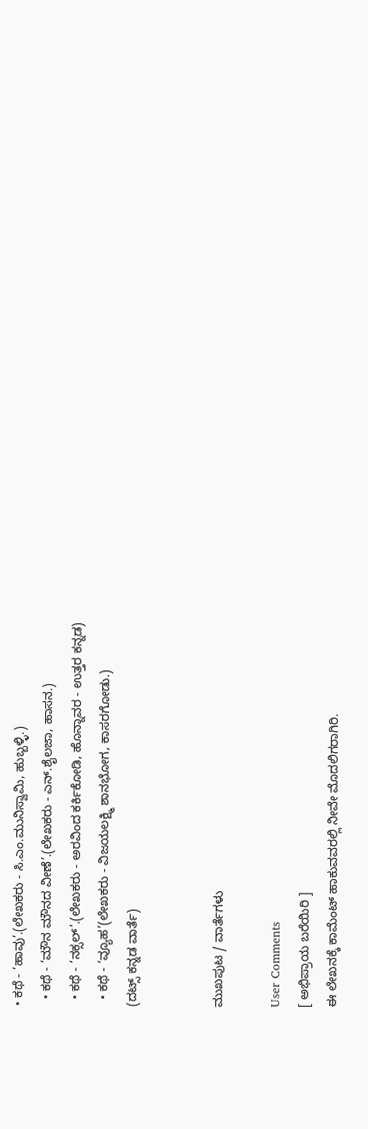• ಕಥೆ - ‘ಹಾವು’.(ಲೇಖಕರು - ಸಿ.ಎಂ.ಮುನಿಸ್ವಾಮಿ, ಹುಬ್ಬಳ್ಳಿ.)
  • ಕಥೆ - ‘ಮೌನ ಮೌನದ ವೀಣೆ’.(ಲೇಖಕರು - ಎನ್‌.ಶೈಲಜಾ, ಹಾಸನ.)
  • ಕಥೆ - ‘ನಕ್ಸಲ್‌’.(ಲೇಖಕರು - ಅರವಿಂದ ಕರ್ಕಿಕೋಡಿ, ಹೊನ್ನಾವರ - ಉತ್ತರ ಕನ್ನಡ)
  • ಕಥೆ - ‘ವ್ಯೂಹ’(ಲೇಖಕರು - ವಿಜಯಲಕ್ಷ್ಮಿ ಶಾನಭೋಗ, ಕಾಸರಗೋಡು.)
(ದಟ್ಸ್‌ ಕನ್ನಡ ವಾರ್ತೆ)


ಮುಖಪುಟ / ವಾರ್ತೆಗಳು

User Comments
[ ಅಭಿಪ್ರಾಯ ಬರೆಯಿರಿ ]
ಈ ಲೇಖನಕ್ಕೆ ಕಾಮೆಂಟ್ ಹಾಕುವವರಲ್ಲಿ ನೀವೇ ಮೊದಲಿಗರಾಗಿರಿ.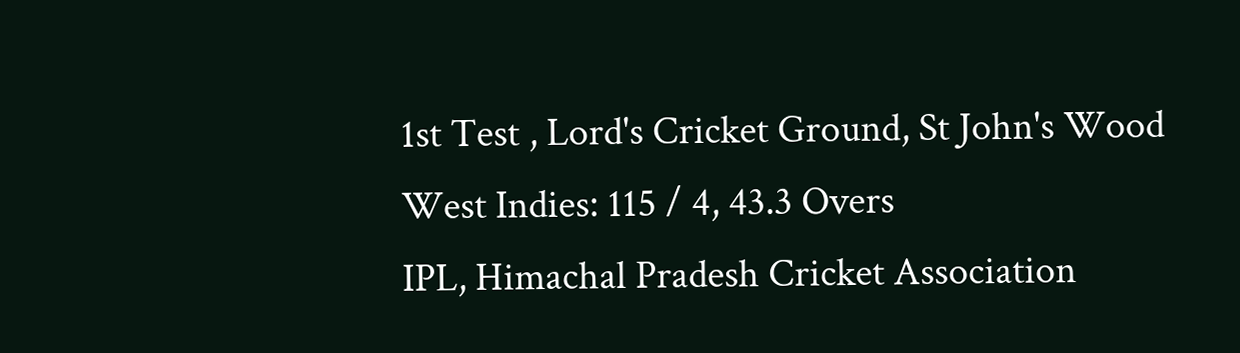1st Test , Lord's Cricket Ground, St John's Wood
West Indies: 115 / 4, 43.3 Overs
IPL, Himachal Pradesh Cricket Association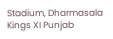Stadium, Dharmasala
Kings XI Punjab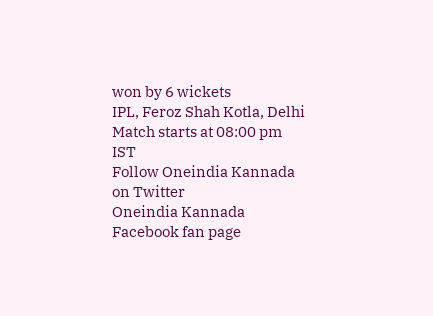won by 6 wickets
IPL, Feroz Shah Kotla, Delhi
Match starts at 08:00 pm IST
Follow Oneindia Kannada on Twitter
Oneindia Kannada Facebook fan page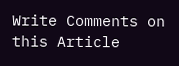Write Comments on this Article